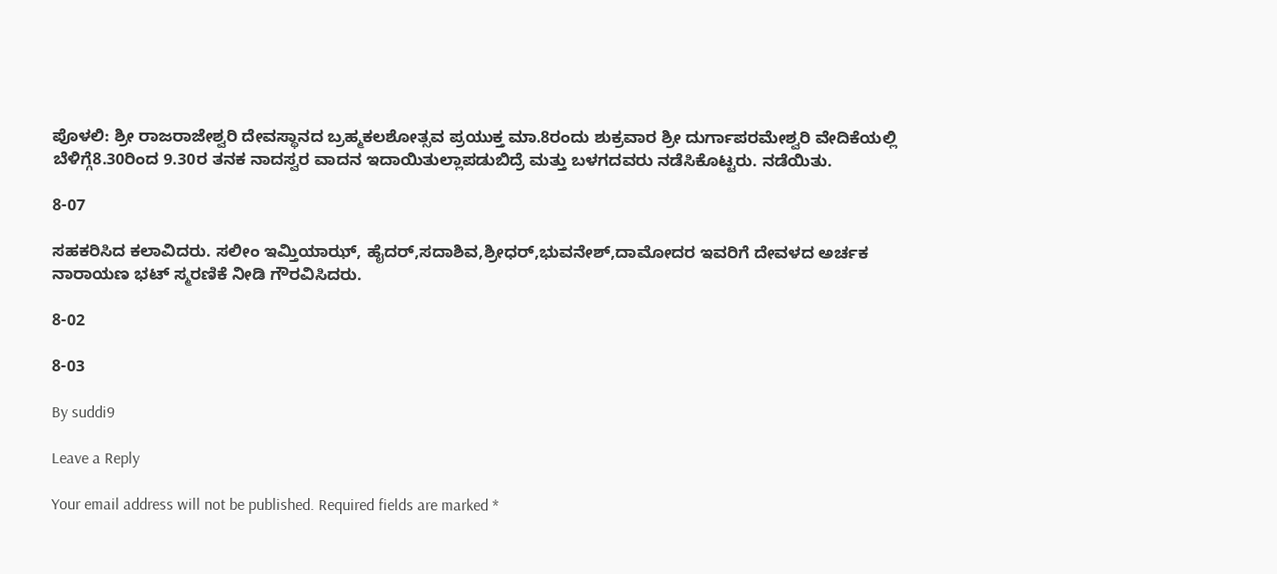ಪೊಳಲಿ: ಶ್ರೀ ರಾಜರಾಜೇಶ್ವರಿ ದೇವಸ್ಥಾನದ ಬ್ರಹ್ಮಕಲಶೋತ್ಸವ ಪ್ರಯುಕ್ತ ಮಾ.8ರಂದು ಶುಕ್ರವಾರ ಶ್ರೀ ದುರ್ಗಾಪರಮೇಶ್ವರಿ ವೇದಿಕೆಯಲ್ಲಿ ಬೆಳಿಗ್ಗೆ8.30ರಿಂದ 9.30ರ ತನಕ ನಾದಸ್ವರ ವಾದನ ಇದಾಯಿತುಲ್ಲಾಪಡುಬಿದ್ರೆ ಮತ್ತು ಬಳಗದವರು ನಡೆಸಿಕೊಟ್ಟರು. ನಡೆಯಿತು.

8-07

ಸಹಕರಿಸಿದ ಕಲಾವಿದರು. ಸಲೀಂ ಇಮ್ತಿಯಾಝ್, ಹೈದರ್,ಸದಾಶಿವ,ಶ್ರೀಧರ್,ಭುವನೇಶ್,ದಾಮೋದರ ಇವರಿಗೆ ದೇವಳದ ಅರ್ಚಕ ನಾರಾಯಣ ಭಟ್ ಸ್ಮರಣಿಕೆ ನೀಡಿ ಗೌರವಿಸಿದರು.

8-02

8-03

By suddi9

Leave a Reply

Your email address will not be published. Required fields are marked *